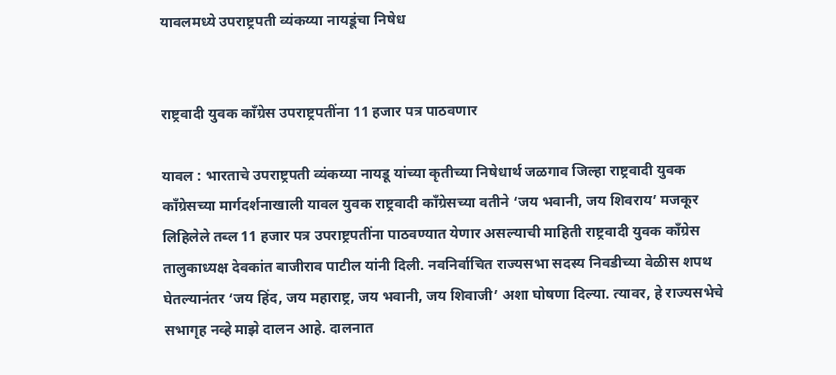यावलमध्ये उपराष्ट्रपती व्यंकय्या नायडूंचा निषेध


राष्ट्रवादी युवक काँग्रेस उपराष्ट्रपतींना 11 हजार पत्र पाठवणार

यावल : भारताचे उपराष्ट्रपती व्यंकय्या नायडू यांच्या कृतीच्या निषेधार्थ जळगाव जिल्हा राष्ट्रवादी युवक काँग्रेसच्या मार्गदर्शनाखाली यावल युवक राष्ट्रवादी काँग्रेसच्या वतीने ‘जय भवानी, जय शिवराय’ मजकूर लिहिलेले तब्ल 11 हजार पत्र उपराष्ट्रपतींना पाठवण्यात येणार असल्याची माहिती राष्ट्रवादी युवक काँग्रेस तालुकाध्यक्ष देवकांत बाजीराव पाटील यांनी दिली. नवनिर्वाचित राज्यसभा सदस्य निवडीच्या वेळीस शपथ घेतल्यानंतर ‘जय हिंद, जय महाराष्ट्र, जय भवानी, जय शिवाजी’ अशा घोषणा दिल्या. त्यावर, हे राज्यसभेचे सभागृह नव्हे माझे दालन आहे. दालनात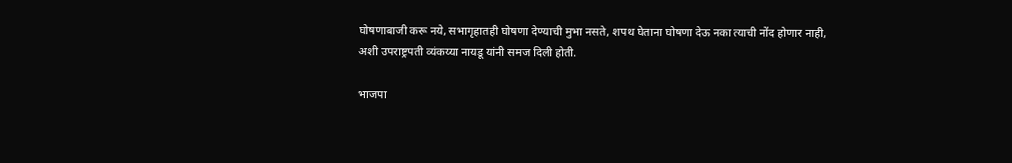घोषणाबाजी करू नये, सभागृहातही घोषणा देण्याची मुभा नसते, शपथ घेताना घोषणा देऊ नका त्याची नोंद होणार नाही, अशी उपराष्ट्रपती व्यंकय्या नायडू यांनी समज दिली होती.

भाजपा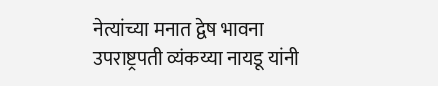नेत्यांच्या मनात द्वेष भावना
उपराष्ट्रपती व्यंकय्या नायडू यांनी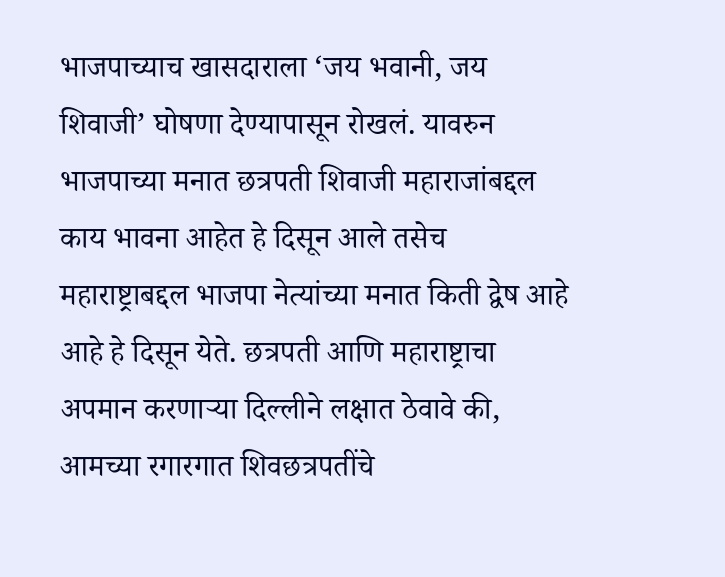भाजपाच्याच खासदाराला ‘जय भवानी, जय शिवाजी’ घोषणा देण्यापासून रोखलं. यावरुन भाजपाच्या मनात छत्रपती शिवाजी महाराजांबद्दल काय भावना आहेत हे दिसून आले तसेच महाराष्ट्राबद्दल भाजपा नेत्यांच्या मनात किती द्वेष आहे आहे हे दिसून येते. छत्रपती आणि महाराष्ट्राचा अपमान करणार्‍या दिल्लीने लक्षात ठेवावे की, आमच्या रगारगात शिवछत्रपतींचे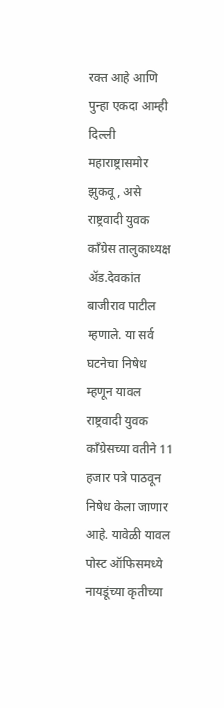रक्त आहे आणि पुन्हा एकदा आम्ही दिल्ली महाराष्ट्रासमोर झुकवू, असे राष्ट्रवादी युवक काँग्रेस तालुकाध्यक्ष अ‍ॅड.देवकांत बाजीराव पाटील म्हणाले. या सर्व घटनेचा निषेध म्हणून यावल राष्ट्रवादी युवक काँग्रेसच्या वतीने 11 हजार पत्रे पाठवून निषेध केला जाणार आहे. यावेळी यावल पोस्ट ऑफिसमध्ये नायडूंच्या कृतीच्या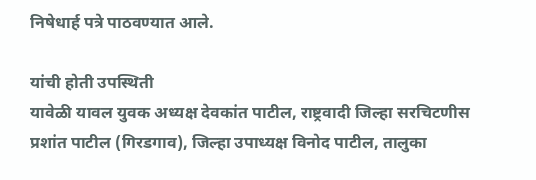निषेधार्ह पत्रे पाठवण्यात आले.

यांची होती उपस्थिती
यावेळी यावल युवक अध्यक्ष देवकांत पाटील, राष्ट्रवादी जिल्हा सरचिटणीस प्रशांत पाटील (गिरडगाव), जिल्हा उपाध्यक्ष विनोद पाटील, तालुका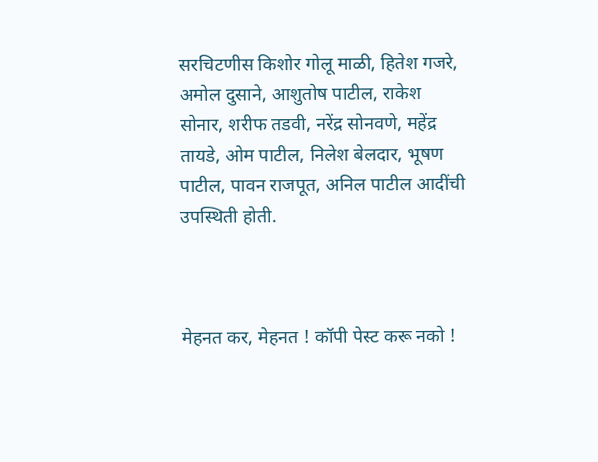सरचिटणीस किशोर गोलू माळी, हितेश गजरे, अमोल दुसाने, आशुतोष पाटील, राकेश सोनार, शरीफ तडवी, नरेंद्र सोनवणे, महेंद्र तायडे, ओम पाटील, निलेश बेलदार, भूषण पाटील, पावन राजपूत, अनिल पाटील आदींची उपस्थिती होती.



मेहनत कर, मेहनत ! कॉपी पेस्ट करू नको !